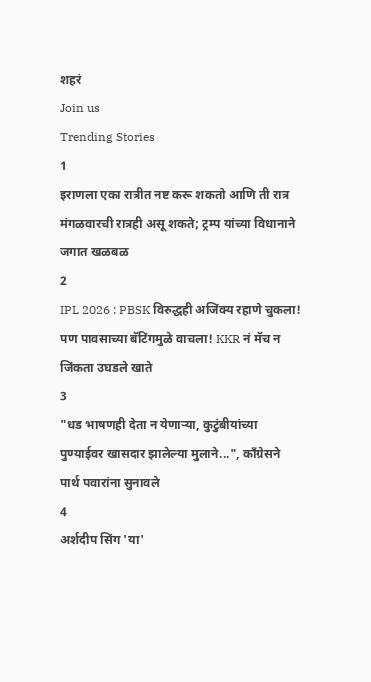शहरं
Join us
Trending Stories
1
इराणला एका रात्रीत नष्ट करू शकतो आणि ती रात्र मंगळवारची रात्रही असू शकते; ट्रम्प यांच्या विधानाने जगात खळबळ
2
IPL 2026 : PBSK विरुद्धही अजिंक्य रहाणे चुकला! पण पावसाच्या बॅटिंगमुळे वाचला! KKR नं मॅच न जिंकता उघडले खाते
3
"धड भाषणही देता न येणाऱ्या, कुटुंबीयांच्या पुण्याईवर खासदार झालेल्या मुलाने...", काँग्रेसने पार्थ पवारांना सुनावले
4
अर्शदीप सिंग 'या'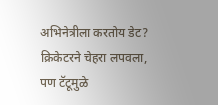अभिनेत्रीला करतोय डेट? क्रिकेटरने चेहरा लपवला, पण टॅटूमुळे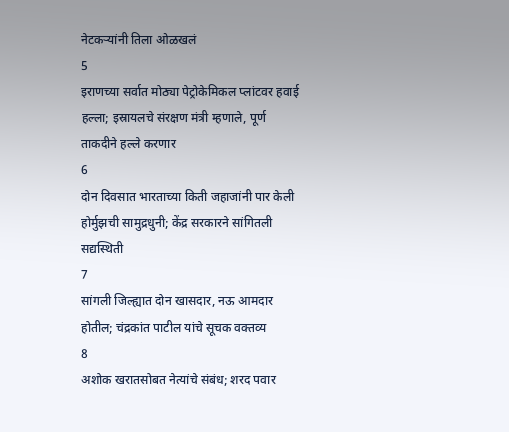नेटकऱ्यांनी तिला ओळखलं
5
इराणच्या सर्वात मोठ्या पेट्रोकेमिकल प्लांटवर हवाई हल्ला; इस्रायलचे संरक्षण मंत्री म्हणाले, पूर्ण ताकदीने हल्ले करणार
6
दोन दिवसात भारताच्या किती जहाजांनी पार केली होर्मुझची सामुद्रधुनी; केंद्र सरकारने सांगितली सद्यस्थिती
7
सांगली जिल्ह्यात दोन खासदार, नऊ आमदार होतील; चंद्रकांत पाटील यांचे सूचक वक्तव्य
8
अशोक खरातसोबत नेत्यांचे संबंध; शरद पवार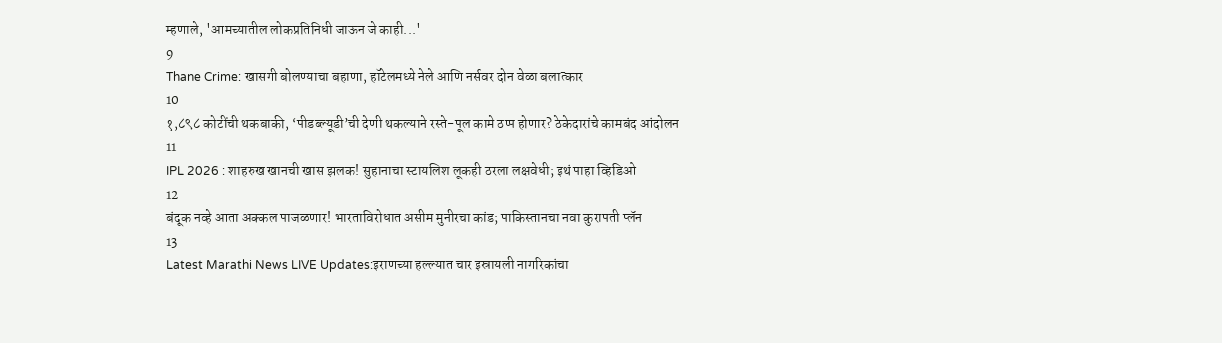म्हणाले, 'आमच्यातील लोकप्रतिनिधी जाऊन जे काही...'
9
Thane Crime: खासगी बोलण्याचा बहाणा, हॉटेलमध्ये नेले आणि नर्सवर दोन वेळा बलात्कार
10
१,८९८ कोटींची थकबाकी, ‘पीडब्ल्यूडी’ची देणी थकल्याने रस्ते-पूल कामे ठप्प होणार? ठेकेदारांचे कामबंद आंदोलन
11
IPL 2026 : शाहरुख खानची खास झलक! सुहानाचा स्टायलिश लूकही ठरला लक्षवेधी; इथं पाहा व्हिडिओ
12
बंदूक नव्हे आता अक्कल पाजळणार! भारताविरोधात असीम मुनीरचा कांड; पाकिस्तानचा नवा कुरापती प्लॅन
13
Latest Marathi News LIVE Updates:इराणच्या हल्ल्यात चार इस्रायली नागरिकांचा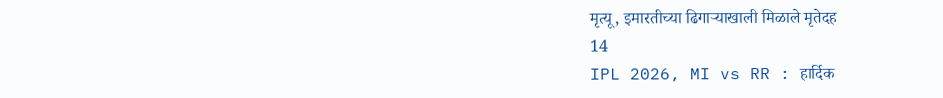मृत्यू, इमारतीच्या ढिगाऱ्याखाली मिळाले मृतेदह
14
IPL 2026, MI vs RR : हार्दिक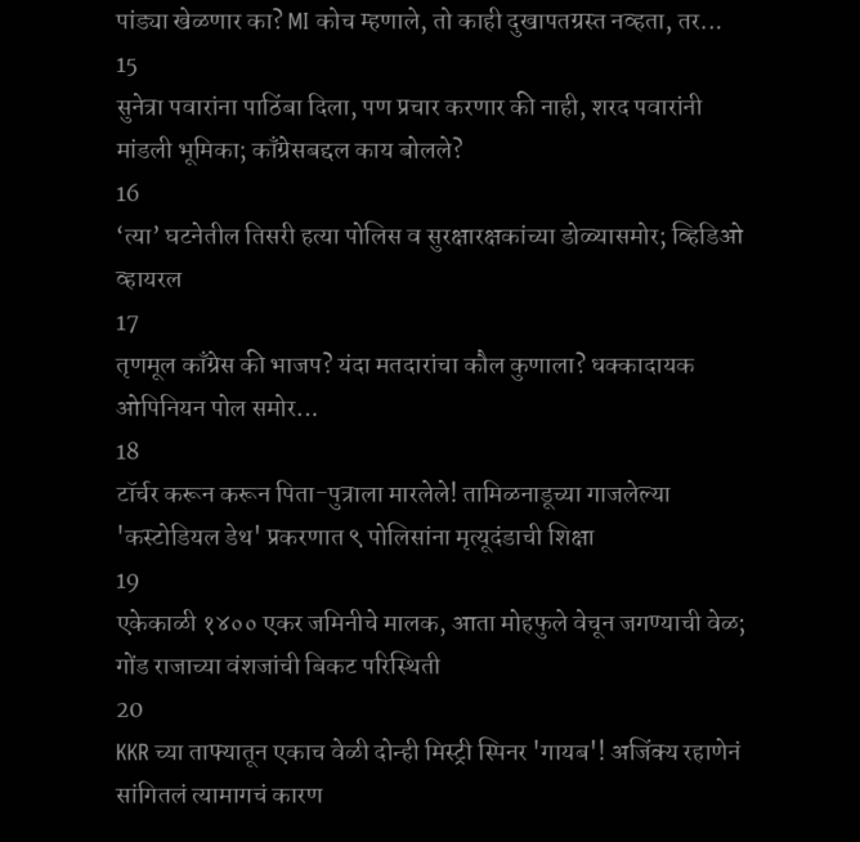पांड्या खेळणार का? MI कोच म्हणाले, तो काही दुखापतग्रस्त नव्हता, तर...
15
सुनेत्रा पवारांना पाठिंबा दिला, पण प्रचार करणार की नाही, शरद पवारांनी मांडली भूमिका; काँग्रेसबद्दल काय बोलले?
16
‘त्या’ घटनेतील तिसरी हत्या पोलिस व सुरक्षारक्षकांच्या डोळ्यासमोर; व्हिडिओ व्हायरल
17
तृणमूल काँग्रेस की भाजप? यंदा मतदारांचा कौल कुणाला? धक्कादायक ओपिनियन पोल समोर...
18
टॉर्चर करून करून पिता-पुत्राला मारलेले! तामिळनाडूच्या गाजलेल्या 'कस्टोडियल डेथ' प्रकरणात ९ पोलिसांना मृत्यूदंडाची शिक्षा
19
एकेकाळी १४०० एकर जमिनीचे मालक, आता मोहफुले वेचून जगण्याची वेळ; गोंड राजाच्या वंशजांची बिकट परिस्थिती
20
KKR च्या ताफ्यातून एकाच वेळी दोन्ही मिस्ट्री स्पिनर 'गायब'! अजिंक्य रहाणेनं सांगितलं त्यामागचं कारण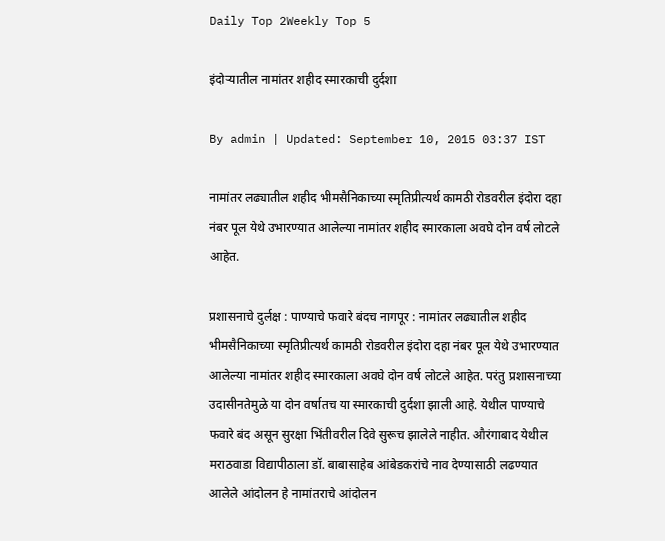Daily Top 2Weekly Top 5

इंदोऱ्यातील नामांतर शहीद स्मारकाची दुर्दशा

By admin | Updated: September 10, 2015 03:37 IST

नामांतर लढ्यातील शहीद भीमसैनिकाच्या स्मृतिप्रीत्यर्थ कामठी रोडवरील इंदोरा दहा नंबर पूल येथे उभारण्यात आलेल्या नामांतर शहीद स्मारकाला अवघे दोन वर्ष लोटले आहेत.

प्रशासनाचे दुर्लक्ष : पाण्याचे फवारे बंदच नागपूर : नामांतर लढ्यातील शहीद भीमसैनिकाच्या स्मृतिप्रीत्यर्थ कामठी रोडवरील इंदोरा दहा नंबर पूल येथे उभारण्यात आलेल्या नामांतर शहीद स्मारकाला अवघे दोन वर्ष लोटले आहेत. परंतु प्रशासनाच्या उदासीनतेमुळे या दोन वर्षातच या स्मारकाची दुर्दशा झाली आहे. येथील पाण्याचे फवारे बंद असून सुरक्षा भिंतीवरील दिवे सुरूच झालेले नाहीत. औरंगाबाद येथील मराठवाडा विद्यापीठाला डॉ. बाबासाहेब आंबेडकरांचे नाव देण्यासाठी लढण्यात आलेले आंदोलन हे नामांतराचे आंदोलन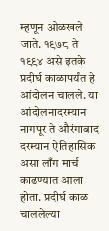म्हणून ओळखले जाते. १९७८ ते १९९४ असे इतके प्रदीर्घ काळापर्यंत हे आंदोलन चालले. या आंदोलनादरम्यान नागपूर ते औरंगाबाद दरम्यान ऐतिहासिक असा लाँग मार्च काढण्यात आला होता. प्रदीर्घ काळ चाललेल्या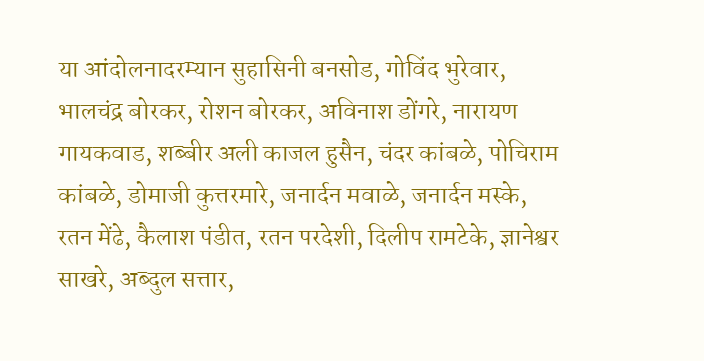या आंदोलनादरम्यान सुहासिनी बनसोड, गोविंद भुरेवार, भालचंद्र बोरकर, रोशन बोरकर, अविनाश डोंगरे, नारायण गायकवाड, शब्बीर अली काजल हुसैन, चंदर कांबळे, पोचिराम कांबळे, डोमाजी कुत्तरमारे, जनार्दन मवाळे, जनार्दन मस्के, रतन मेंढे, कैलाश पंडीत, रतन परदेशी, दिलीप रामटेके, ज्ञानेश्वर साखरे, अब्दुल सत्तार,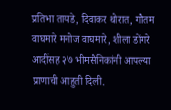प्रतिभा तायडे, दिवाकर थोरात, गौतम वाघमारे मनोज वाघमारे, शीला डोंगरे आदींसह २७ भीमसैनिकांनी आपल्या प्राणाची आहुती दिली.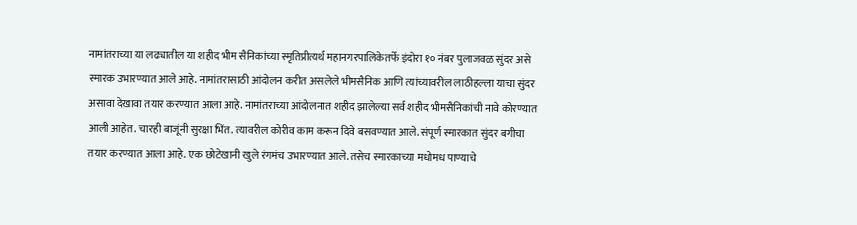नामांतराच्या या लढ्यातील या शहीद भीम सैनिकांच्या स्मृतिप्रीत्यर्थ महानगरपालिकेतर्फे इंदोरा १० नंबर पुलाजवळ सुंदर असे स्मारक उभारण्यात आले आहे. नामांतरासाठी आंदोलन करीत असलेले भीमसैनिक आणि त्यांच्यावरील लाठीहल्ला याचा सुंदर असावा देखावा तयार करण्यात आला आहे. नामांतराच्या आंदोलनात शहीद झालेल्या सर्व शहीद भीमसैनिकांची नावे कोरण्यात आली आहेत. चारही बाजूंनी सुरक्षा भिंत. त्यावरील कोरीव काम करून दिवे बसवण्यात आले. संपूर्ण स्मारकात सुंदर बगीचा तयार करण्यात आला आहे. एक छोटेखानी खुले रंगमंच उभारण्यात आले. तसेच स्मारकाच्या मधोमध पाण्याचे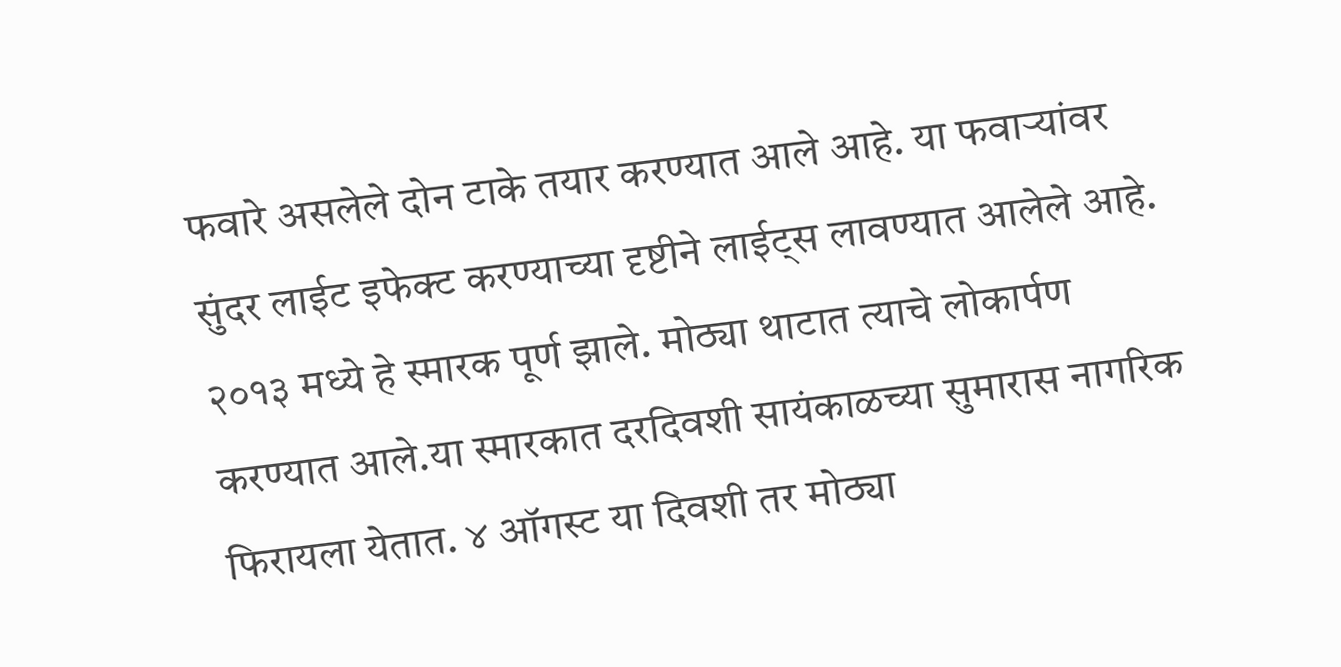फवारे असलेले दोन टाके तयार करण्यात आले आहे. या फवाऱ्यांवर सुंदर लाईट इफेक्ट करण्याच्या दृष्टीने लाईट्स लावण्यात आलेले आहे. २०१३ मध्ये हे स्मारक पूर्ण झाले. मोठ्या थाटात त्याचे लोकार्पण करण्यात आले.या स्मारकात दरदिवशी सायंकाळच्या सुमारास नागरिक फिरायला येतात. ४ ऑगस्ट या दिवशी तर मोठ्या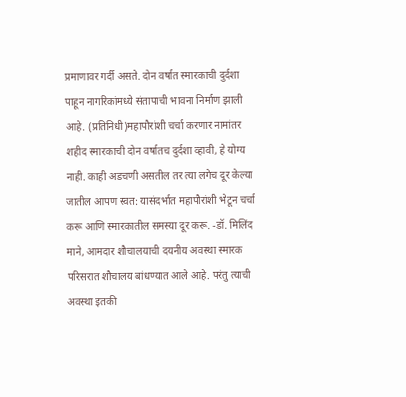प्रमाणावर गर्दी असते. दोन वर्षात स्मारकाची दुर्दशा पाहून नागरिकांमध्ये संतापाची भावना निर्माण झाली आहे. (प्रतिनिधी)महापौरांशी चर्चा करणार नामांतर शहीद स्मारकाची दोन वर्षातच दुर्दशा व्हावी, हे योग्य नाही. काही अडचणी असतील तर त्या लगेच दूर केल्या जातील आपण स्वत: यासंदर्भात महापौरांशी भेटून चर्चा करू आणि स्मारकातील समस्या दूर करू. -डॉ. मिलिंद माने, आमदार शौचालयाची दयनीय अवस्था स्मारक परिसरात शौचालय बांधण्यात आले आहे. परंतु त्याची अवस्था इतकी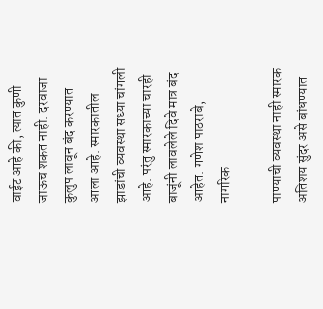वाईट आहे की, त्यात कुणी जाऊच शकत नाही. दरवाजा कुलुप लावून बंद करण्यात आला आहे. स्मारकातील झाडांची व्यवस्था सध्या चांगली आहे. परंतु स्मारकाच्या चारही बाजूंनी लावलेले दिवे मात्र बंद आहेत. गणेश पाठराबे, नागरिक

पाण्याची व्यवस्था नाही स्मारक अतिशय सुंदर असे बांधण्यात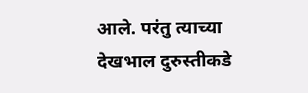आले. परंतु त्याच्या देखभाल दुरुस्तीकडे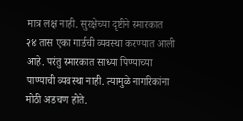मात्र लक्ष नाही. सुरक्षेच्या दृष्टीने स्मारकात २४ तास एका गार्डची व्यवस्था करण्यात आली आहे. परंतु स्मारकात साध्या पिण्याच्या पाण्याची व्यवस्था नाही. त्यामुळे नागरिकांना मोठी अडचण होते.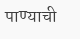पाण्याची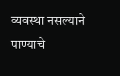व्यवस्था नसल्याने पाण्याचे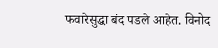फवारेसुद्धा बंद पडले आहेत. विनोद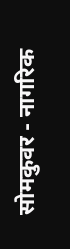सोमकुवर - नागरिक